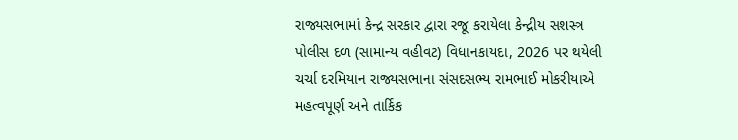રાજ્યસભામાં કેન્દ્ર સરકાર દ્વારા રજૂ કરાયેલા કેન્દ્રીય સશસ્ત્ર પોલીસ દળ (સામાન્ય વહીવટ) વિધાનકાયદા, 2026 પર થયેલી ચર્ચા દરમિયાન રાજ્યસભાના સંસદસભ્ય રામભાઈ મોકરીયાએ મહત્વપૂર્ણ અને તાર્કિક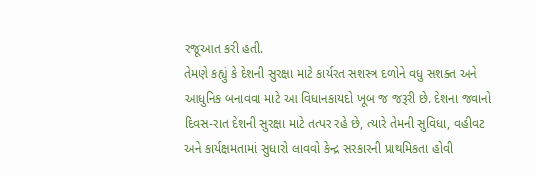રજૂઆત કરી હતી.
તેમણે કહ્યું કે દેશની સુરક્ષા માટે કાર્યરત સશસ્ત્ર દળોને વધુ સશક્ત અને આધુનિક બનાવવા માટે આ વિધાનકાયદો ખૂબ જ જરૂરી છે. દેશના જવાનો દિવસ-રાત દેશની સુરક્ષા માટે તત્પર રહે છે, ત્યારે તેમની સુવિધા, વહીવટ અને કાર્યક્ષમતામાં સુધારો લાવવો કેન્દ્ર સરકારની પ્રાથમિકતા હોવી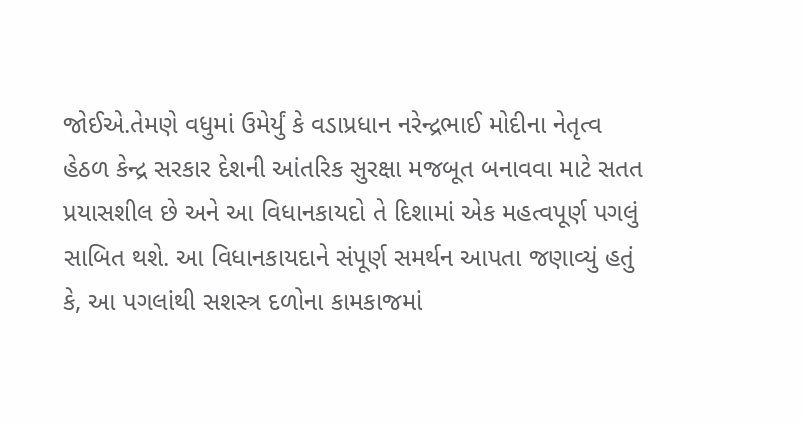જોઈએ.તેમણે વધુમાં ઉમેર્યું કે વડાપ્રધાન નરેન્દ્રભાઈ મોદીના નેતૃત્વ હેઠળ કેન્દ્ર સરકાર દેશની આંતરિક સુરક્ષા મજબૂત બનાવવા માટે સતત પ્રયાસશીલ છે અને આ વિધાનકાયદો તે દિશામાં એક મહત્વપૂર્ણ પગલું સાબિત થશે. આ વિધાનકાયદાને સંપૂર્ણ સમર્થન આપતા જણાવ્યું હતું કે, આ પગલાંથી સશસ્ત્ર દળોના કામકાજમાં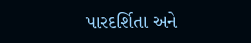પારદર્શિતા અને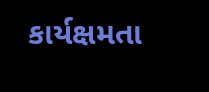કાર્યક્ષમતા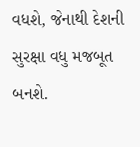વધશે, જેનાથી દેશની સુરક્ષા વધુ મજબૂત બનશે.